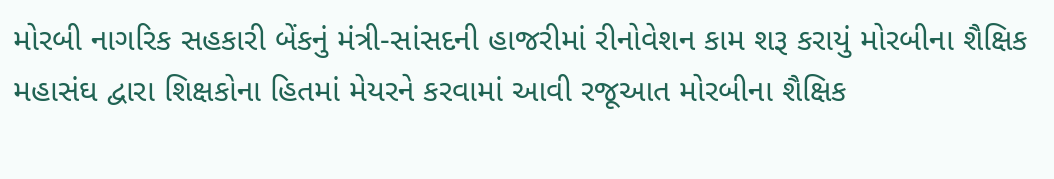મોરબી નાગરિક સહકારી બેંકનું મંત્રી-સાંસદની હાજરીમાં રીનોવેશન કામ શરૂ કરાયું મોરબીના શૈક્ષિક મહાસંઘ દ્વારા શિક્ષકોના હિતમાં મેયરને કરવામાં આવી રજૂઆત મોરબીના શૈક્ષિક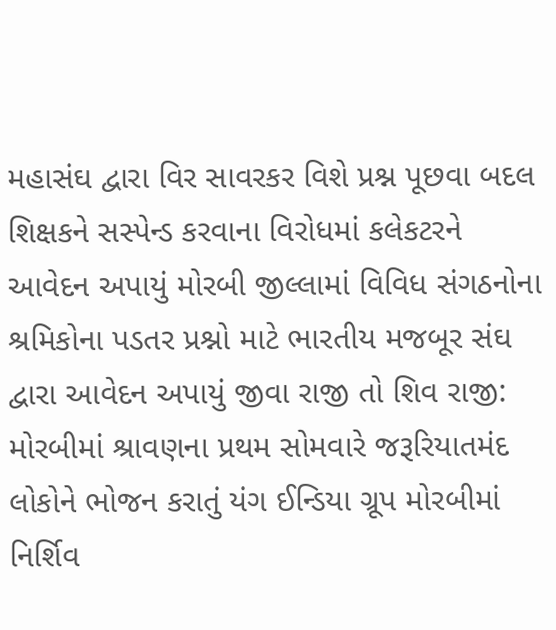મહાસંઘ દ્વારા વિર સાવરકર વિશે પ્રશ્ન પૂછવા બદલ શિક્ષકને સસ્પેન્ડ કરવાના વિરોધમાં કલેકટરને આવેદન અપાયું મોરબી જીલ્લામાં વિવિધ સંગઠનોના શ્રમિકોના પડતર પ્રશ્નો માટે ભારતીય મજબૂર સંઘ દ્વારા આવેદન અપાયું જીવા રાજી તો શિવ રાજી: મોરબીમાં શ્રાવણના પ્રથમ સોમવારે જરૂરિયાતમંદ લોકોને ભોજન કરાતું યંગ ઈન્ડિયા ગ્રૂપ મોરબીમાં નિર્શિવ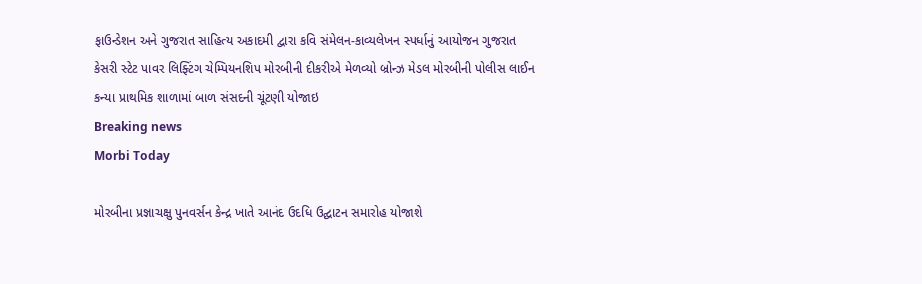ફાઉન્ડેશન અને ગુજરાત સાહિત્ય અકાદમી દ્વારા કવિ સંમેલન-કાવ્યલેખન સ્પર્ધાનું આયોજન ગુજરાત કેસરી સ્ટેટ પાવર લિફ્ટિંગ ચેમ્પિયનશિપ મોરબીની દીકરીએ મેળવ્યો બ્રોન્ઝ મેડલ મોરબીની પોલીસ લાઈન કન્યા પ્રાથમિક શાળામાં બાળ સંસદની ચૂંટણી યોજાઇ
Breaking news
Morbi Today

મોરબીના પ્રજ્ઞાચક્ષુ પુનવર્સન કેન્દ્ર ખાતે આનંદ ઉદધિ ઉદ્ઘાટન સમારોહ યોજાશે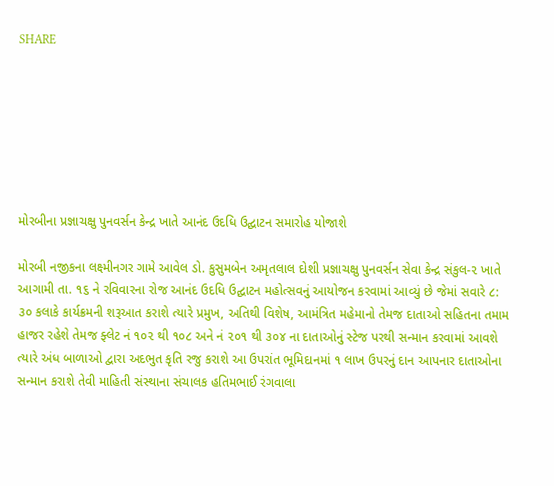SHARE







મોરબીના પ્રજ્ઞાચક્ષુ પુનવર્સન કેન્દ્ર ખાતે આનંદ ઉદધિ ઉદ્ઘાટન સમારોહ યોજાશે

મોરબી નજીકના લક્ષ્મીનગર ગામે આવેલ ડો. કુસુમબેન અમૃતલાલ દોશી પ્રજ્ઞાચક્ષુ પુનવર્સન સેવા કેન્દ્ર સંકુલ-૨ ખાતે આગામી તા. ૧૬ ને રવિવારના રોજ આનંદ ઉદધિ ઉદ્ઘાટન મહોત્સવનું આયોજન કરવામાં આવ્યું છે જેમાં સવારે ૮: ૩૦ કલાકે કાર્યક્રમની શરૂઆત કરાશે ત્યારે પ્રમુખ, અતિથી વિશેષ, આમંત્રિત મહેમાનો તેમજ દાતાઓ સહિતના તમામ હાજર રહેશે તેમજ ફ્લેટ નં ૧૦૨ થી ૧૦૮ અને નં ૨૦૧ થી ૩૦૪ ના દાતાઓનું સ્ટેજ પરથી સન્માન કરવામાં આવશે ત્યારે અંધ બાળાઓ દ્વારા અદભુત કૃતિ રજુ કરાશે આ ઉપરાંત ભૂમિદાનમાં ૧ લાખ ઉપરનું દાન આપનાર દાતાઓના સન્માન કરાશે તેવી માહિતી સંસ્થાના સંચાલક હતિમભાઈ રંગવાલા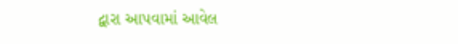દ્વારા આપવામાં આવેલ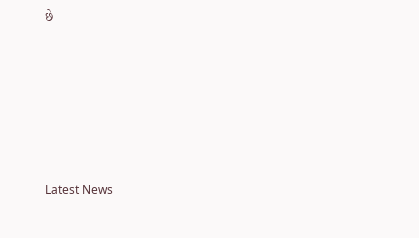છે






Latest News